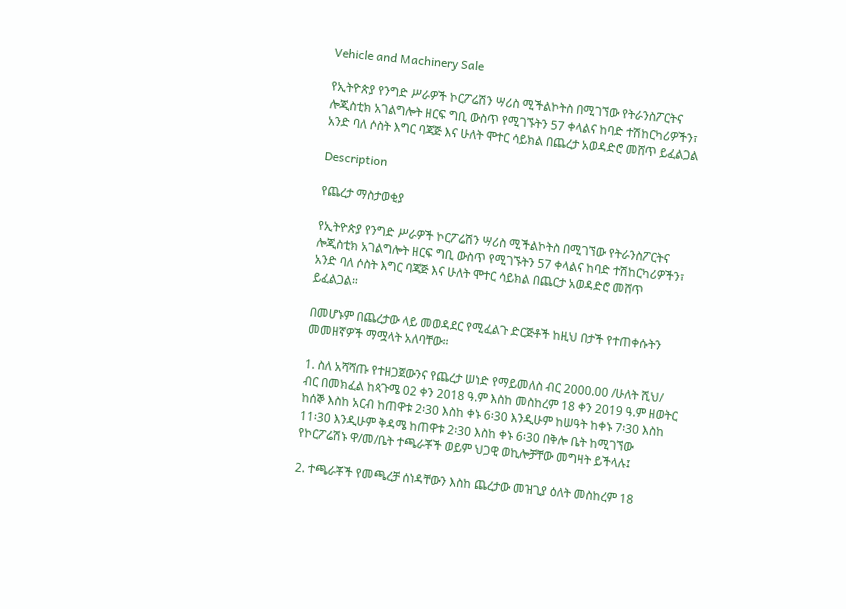Vehicle and Machinery Sale

የኢትዮጵያ የንግድ ሥራዎች ኮርፖሬሽን ሣሪስ ሚችልኮትስ በሚገኘው የትራንስፖርትና ሎጂስቲክ አገልግሎት ዘርፍ ግቢ ውስጥ የሚገኙትን 57 ቀላልና ከባድ ተሽከርካሪዎችን፣ አንድ ባለ ሶስት እግር ባጃጅ እና ሁለት ሞተር ሳይክል በጨረታ አወዳድሮ መሸጥ ይፈልጋል

Description

የጨረታ ማስታወቂያ

የኢትዮጵያ የንግድ ሥራዎች ኮርፖሬሽን ሣሪስ ሚችልኮትስ በሚገኘው የትራንስፖርትና ሎጂስቲክ አገልግሎት ዘርፍ ግቢ ውስጥ የሚገኙትን 57 ቀላልና ከባድ ተሽከርካሪዎችን፣ አንድ ባለ ሶስት እግር ባጃጅ እና ሁለት ሞተር ሳይክል በጨርታ አወዳድሮ መሸጥ ይፈልጋል።

በመሆኑም በጨረታው ላይ መወዳደር የሚፈልጉ ድርጅቶች ከዚህ በታች የተጠቀሱትን መመዘኛዎች ማሟላት አለባቸው።

1. ስለ አሻሻጡ የተዘጋጀውንና የጨረታ ሠነድ የማይመለስ ብር 2000.00 /ሁለት ሺህ/ ብር በመክፈል ከጳጉሜ 02 ቀን 2018 ዓ.ም እስከ መስከረም 18 ቀን 2019 ዓ.ም ዘወትር ከሰኞ እስከ አርብ ከጠዋቱ 2፡30 እስከ ቀኑ 6፡30 እንዲሁም ከሠዓት ከቀኑ 7፡30 እስከ 11፡30 እንዲሁም ቅዳሜ ከጠዋቱ 2፡30 እስከ ቀኑ 6፡30 በቅሎ ቤት ከሚገኘው የኮርፖሬሽኑ ዋ/መ/ቤት ተጫራቾች ወይም ህጋዊ ወኪሎቻቸው መግዛት ይችላሉ፤

2. ተጫራቾች የመጫረቻ ሰነዳቸውን እስከ ጨረታው መዝጊያ ዕለት መስከረም 18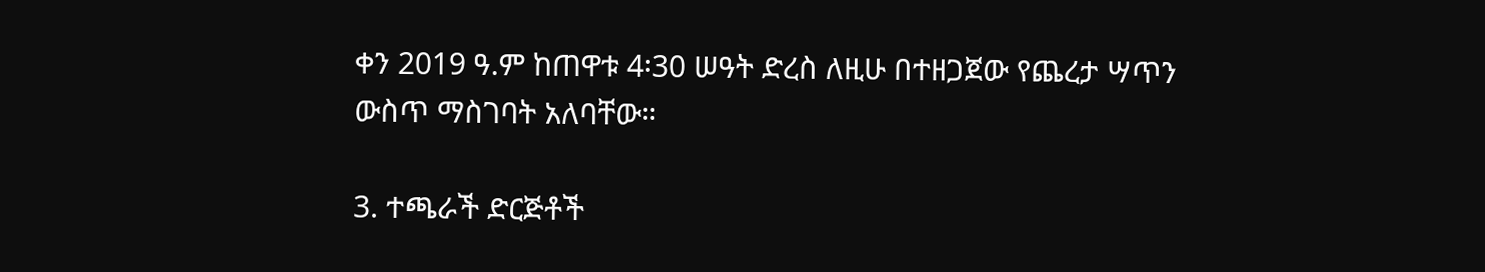ቀን 2019 ዓ.ም ከጠዋቱ 4፡30 ሠዓት ድረስ ለዚሁ በተዘጋጀው የጨረታ ሣጥን ውስጥ ማስገባት አለባቸው።

3. ተጫራች ድርጅቶች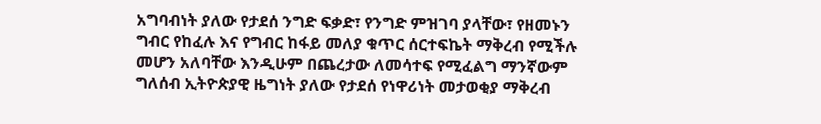አግባብነት ያለው የታደሰ ንግድ ፍቃድ፣ የንግድ ምዝገባ ያላቸው፣ የዘመኑን ግብር የከፈሉ እና የግብር ከፋይ መለያ ቁጥር ሰርተፍኬት ማቅረብ የሚችሉ መሆን አለባቸው እንዲሁም በጨረታው ለመሳተፍ የሚፈልግ ማንኛውም ግለሰብ ኢትዮጵያዊ ዜግነት ያለው የታደሰ የነዋሪነት መታወቂያ ማቅረብ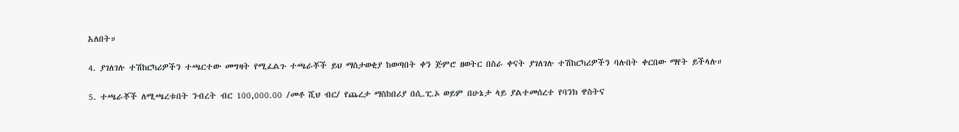አለበት።

4. ያገለገሉ ተሽከርካሪዎችን ተጫርተው መግዛት የሚፈልጉ ተጫራቾች ይህ ማስታወቂያ ከወጣበት ቀን ጅምሮ ዘወትር በስራ ቀናት ያገለገሉ ተሽከርካሪዎችን ባሉበት ቀርበው ማየት ይችላሉ።

5. ተጫራቾች ለሚጫረቱበት ንብረት ብር 100,000.00 /መቶ ሺህ ብር/ የጨረታ ማስከበሪያ በሲ.ፒ.ኦ ወይም በሁኔታ ላይ ያልተመሰረተ የባንክ ዋስትና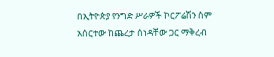በኢትዮጵያ የንግድ ሥራዎች ኮርፖሬሽን ስም አሰርተው ከጨረታ ሰነዳቸው ጋር ማቅረብ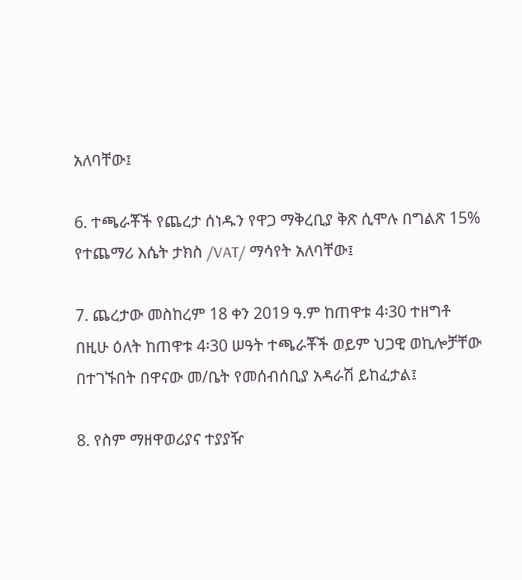አለባቸው፤

6. ተጫራቾች የጨረታ ሰነዱን የዋጋ ማቅረቢያ ቅጽ ሲሞሉ በግልጽ 15% የተጨማሪ እሴት ታክስ /VAT/ ማሳየት አለባቸው፤

7. ጨረታው መስከረም 18 ቀን 2019 ዓ.ም ከጠዋቱ 4፡30 ተዘግቶ በዚሁ ዕለት ከጠዋቱ 4፡30 ሠዓት ተጫራቾች ወይም ህጋዊ ወኪሎቻቸው በተገኙበት በዋናው መ/ቤት የመሰብሰቢያ አዳራሽ ይከፈታል፤

8. የስም ማዘዋወሪያና ተያያዥ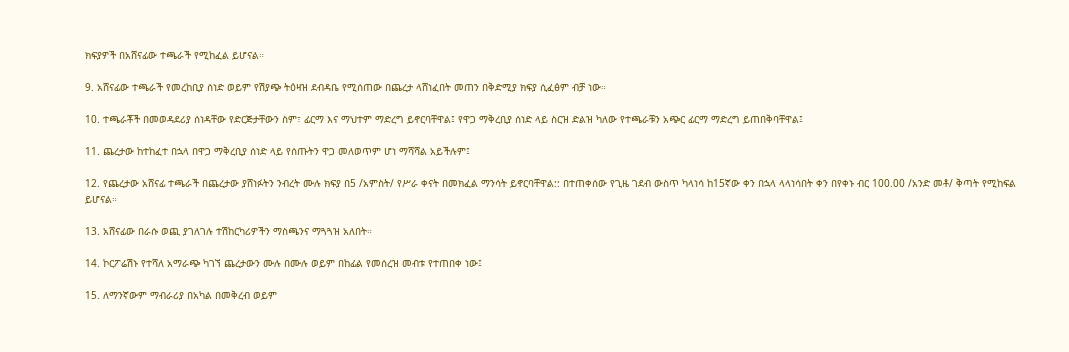ክፍያዎች በአሸናፊው ተጫራች የሚከፈል ይሆናል።

9. አሸናፊው ተጫራች የመረከቢያ ሰነድ ወይም የሽያጭ ትዕዛዝ ደብዳቤ የሚሰጠው በጨረታ ላሸነፈበት መጠን በቅድሚያ ክፍያ ሲፈፅም ብቻ ነው።

10. ተጫራቾች በመወዳደሪያ ሰነዳቸው የድርጅታቸውን ስም፣ ፊርማ እና ማህተም ማድረግ ይኖርባቸዋል፤ የዋጋ ማቅረቢያ ሰነድ ላይ ስርዝ ድልዝ ካለው የተጫራቹን አጭር ፊርማ ማድረግ ይጠበቅባቸዋል፤

11. ጨረታው ከተከፈተ በኋላ በዋጋ ማቅረቢያ ሰነድ ላይ የሰጡትን ዋጋ መለወጥም ሆነ ማሻሻል አይችሉም፤

12. የጨረታው አሸናፊ ተጫራች በጨረታው ያሸነፉትን ንብረት ሙሉ ክፍያ በ5 /አምስት/ የሥራ ቀናት በመክፈል ማንሳት ይኖርባቸዋል:: በተጠቀሰው የጊዜ ገደብ ውስጥ ካላነሳ ከ15ኛው ቀን በኋላ ላላነሳበት ቀን በየቀኑ ብር 100.00 /አንድ መቶ/ ቅጣት የሚከፍል ይሆናል።

13. አሸናፊው በራሱ ወጪ ያገለገሉ ተሽከርካሪዎችን ማስጫንና ማጓጓዝ አለበት።

14. ኮርፖሬሽኑ የተሻለ አማራጭ ካገኘ ጨረታውን ሙሉ በሙሉ ወይም በከፊል የመሰረዝ መብቱ የተጠበቀ ነው፤

15. ለማንኛውም ማብራሪያ በአካል በመቅረብ ወይም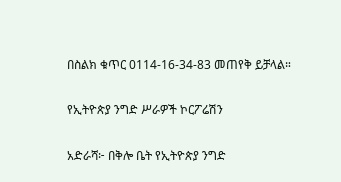በስልክ ቁጥር 0114-16-34-83 መጠየቅ ይቻላል።

የኢትዮጵያ ንግድ ሥራዎች ኮርፖሬሽን

አድራሻ፦ በቅሎ ቤት የኢትዮጵያ ንግድ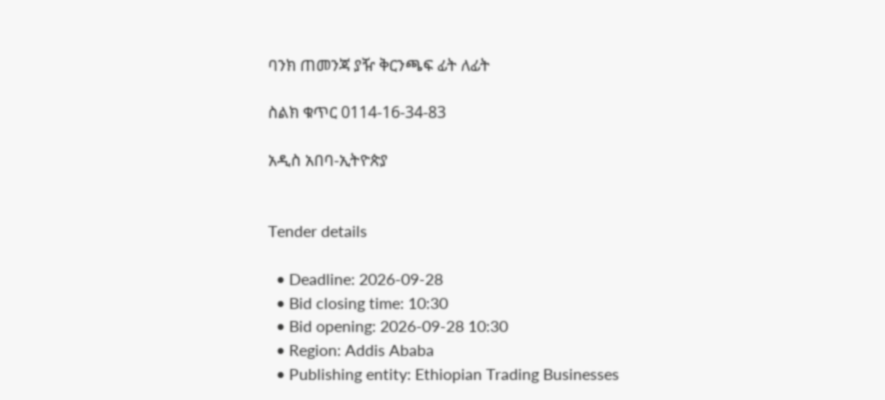ባንክ ጠመንጃ ያዥ ቅርንጫፍ ፊት ለፊት

ስልክ ቁጥር 0114-16-34-83

አዲስ አበባ-ኢትዮጵያ


Tender details

  • Deadline: 2026-09-28
  • Bid closing time: 10:30
  • Bid opening: 2026-09-28 10:30
  • Region: Addis Ababa
  • Publishing entity: Ethiopian Trading Businesses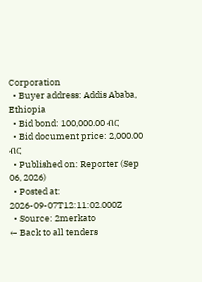Corporation
  • Buyer address: Addis Ababa, Ethiopia
  • Bid bond: 100,000.00 ብር
  • Bid document price: 2,000.00 ብር
  • Published on: Reporter (Sep 06, 2026)
  • Posted at: 2026-09-07T12:11:02.000Z
  • Source: 2merkato
← Back to all tenders